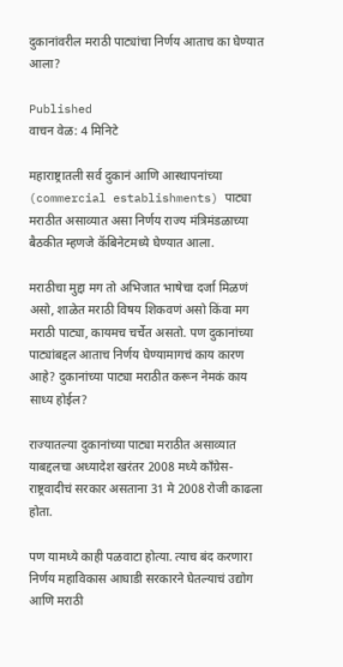दुकानांवरील मराठी पाट्यांचा निर्णय आताच का घेण्यात आला?

Published
वाचन वेळ: 4 मिनिटे

महाराष्ट्रातली सर्व दुकानं आणि आस्थापनांच्या (commercial establishments) पाट्या मराठीत असाव्यात असा निर्णय राज्य मंत्रिमंडळाच्या बैठकीत म्हणजे कॅबिनेटमध्ये घेण्यात आला.

मराठीचा मुद्दा मग तो अभिजात भाषेचा दर्जा मिळणं असो, शाळेत मराठी विषय शिकवणं असो किंवा मग मराठी पाट्या, कायमच चर्चेत असतो. पण दुकानांच्या पाट्यांबद्दल आताच निर्णय घेण्यामागचं काय कारण आहे? दुकानांच्या पाट्या मराठीत करून नेमकं काय साध्य होईल?

राज्यातल्या दुकानांच्या पाट्या मराठीत असाव्यात याबद्दलचा अध्यादेश खरंतर 2008 मध्ये काँग्रेस-राष्ट्रवादीचं सरकार असताना 31 मे 2008 रोजी काढला होता.

पण यामध्ये काही पळवाटा होत्या. त्याच बंद करणारा निर्णय महाविकास आघाडी सरकारने घेतल्याचं उद्योग आणि मराठी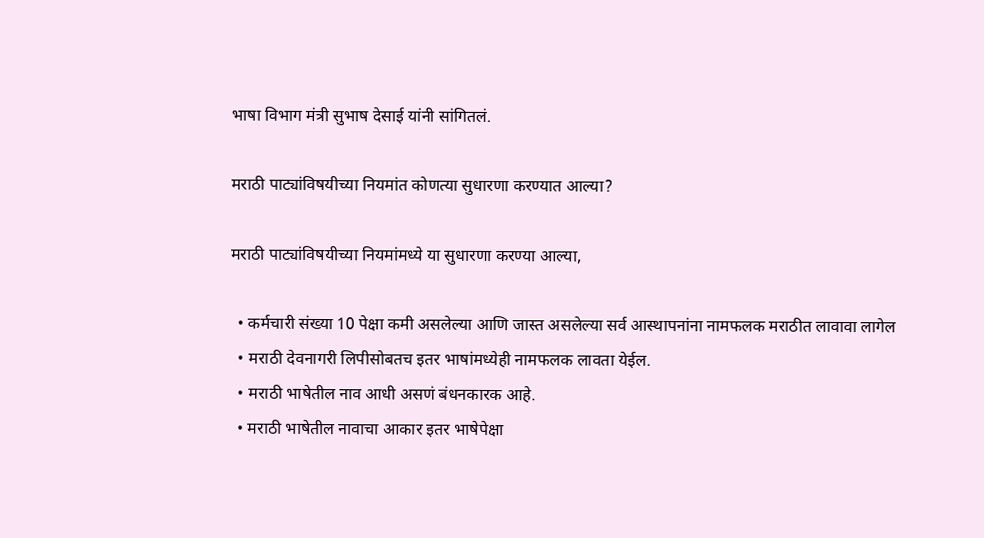भाषा विभाग मंत्री सुभाष देसाई यांनी सांगितलं.

मराठी पाट्यांविषयीच्या नियमांत कोणत्या सुधारणा करण्यात आल्या?

मराठी पाट्यांविषयीच्या नियमांमध्ये या सुधारणा करण्या आल्या,

  • कर्मचारी संख्या 10 पेक्षा कमी असलेल्या आणि जास्त असलेल्या सर्व आस्थापनांना नामफलक मराठीत लावावा लागेल
  • मराठी देवनागरी लिपीसोबतच इतर भाषांमध्येही नामफलक लावता येईल.
  • मराठी भाषेतील नाव आधी असणं बंधनकारक आहे.
  • मराठी भाषेतील नावाचा आकार इतर भाषेपेक्षा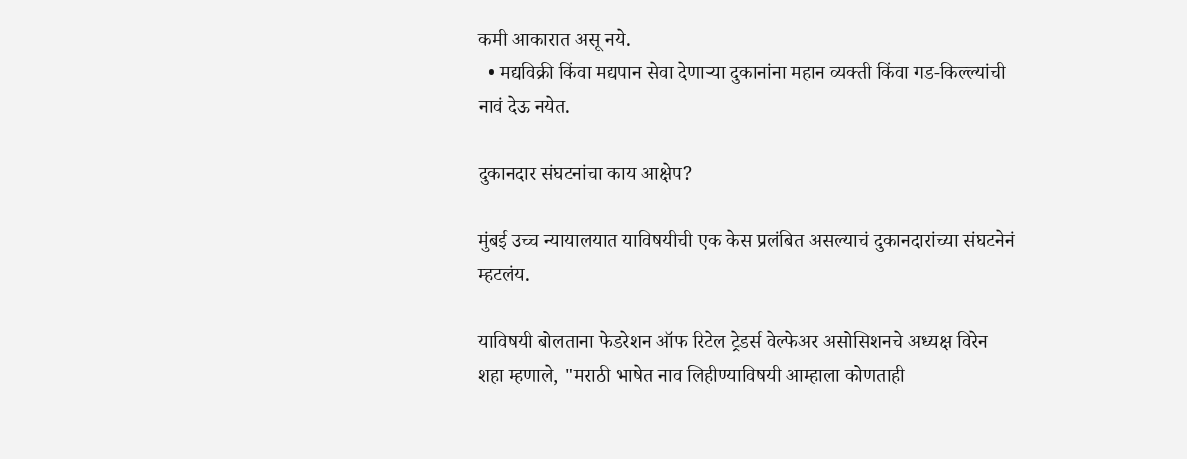कमी आकारात असू नये.
  • मद्यविक्री किंवा मद्यपान सेवा देणाऱ्या दुकानांना महान व्यक्ती किंवा गड-किल्ल्यांची नावं देऊ नयेत.

दुकानदार संघटनांचा काय आक्षेप?

मुंबई उच्च न्यायालयात याविषयीची एक केस प्रलंबित असल्याचं दुकानदारांच्या संघटनेनं म्हटलंय.

याविषयी बोलताना फेडरेशन ऑफ रिटेल ट्रेडर्स वेल्फेअर असोसिशनचे अध्यक्ष विरेन शहा म्हणाले, "मराठी भाषेत नाव लिहीण्याविषयी आम्हाला कोणताही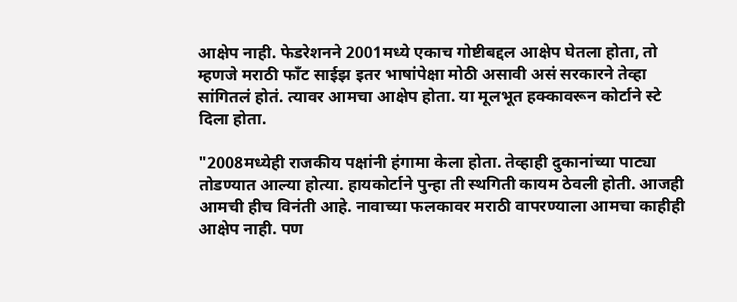आक्षेप नाही. फेडरेशनने 2001मध्ये एकाच गोष्टीबद्दल आक्षेप घेतला होता, तो म्हणजे मराठी फाँट साईझ इतर भाषांपेक्षा मोठी असावी असं सरकारने तेव्हा सांगितलं होतं. त्यावर आमचा आक्षेप होता. या मूलभूत हक्कावरून कोर्टाने स्टे दिला होता.

"2008मध्येही राजकीय पक्षांनी हंगामा केला होता. तेव्हाही दुकानांच्या पाट्या तोडण्यात आल्या होत्या. हायकोर्टाने पुन्हा ती स्थगिती कायम ठेवली होती. आजही आमची हीच विनंती आहे. नावाच्या फलकावर मराठी वापरण्याला आमचा काहीही आक्षेप नाही. पण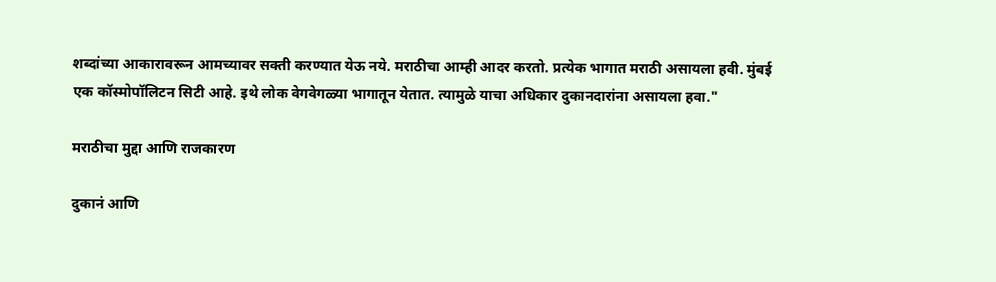शब्दांच्या आकारावरून आमच्यावर सक्ती करण्यात येऊ नये. मराठीचा आम्ही आदर करतो. प्रत्येक भागात मराठी असायला हवी. मुंबई एक कॉस्मोपॉलिटन सिटी आहे. इथे लोक वेगवेगळ्या भागातून येतात. त्यामुळे याचा अधिकार दुकानदारांना असायला हवा."

मराठीचा मुद्दा आणि राजकारण

दुकानं आणि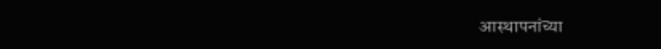आस्थापनांच्या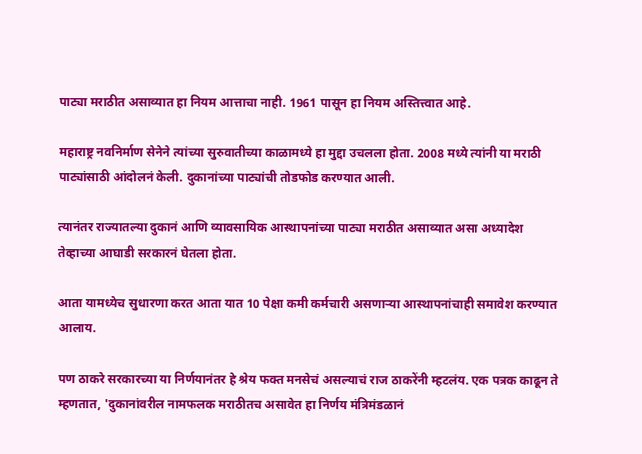पाट्या मराठीत असाव्यात हा नियम आत्ताचा नाही. 1961 पासून हा नियम अस्तित्त्वात आहे.

महाराष्ट्र नवनिर्माण सेनेने त्यांच्या सुरुवातीच्या काळामध्ये हा मुद्दा उचलला होता. 2008 मध्ये त्यांनी या मराठी पाट्यांसाठी आंदोलनं केली. दुकानांच्या पाट्यांची तोडफोड करण्यात आली.

त्यानंतर राज्यातल्या दुकानं आणि व्यावसायिक आस्थापनांच्या पाट्या मराठीत असाव्यात असा अध्यादेश तेव्हाच्या आघाडी सरकारनं घेतला होता.

आता यामध्येच सुधारणा करत आता यात 10 पेक्षा कमी कर्मचारी असणाऱ्या आस्थापनांचाही समावेश करण्यात आलाय.

पण ठाकरे सरकारच्या या निर्णयानंतर हे श्रेय फक्त मनसेचं असल्याचं राज ठाकरेंनी म्हटलंय. एक पत्रक काढून ते म्हणतात, 'दुकानांवरील नामफलक मराठीतच असावेत हा निर्णय मंत्रिमंडळानं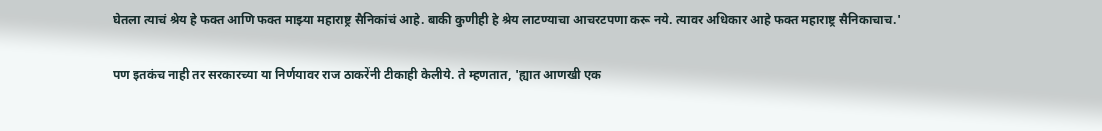घेतला त्याचं श्रेय हे फक्त आणि फक्त माझ्या महाराष्ट्र सैनिकांचं आहे. बाकी कुणीही हे श्रेय लाटण्याचा आचरटपणा करू नये. त्यावर अधिकार आहे फक्त महाराष्ट्र सैनिकाचाच.'

पण इतकंच नाही तर सरकारच्या या निर्णयावर राज ठाकरेंनी टीकाही केलीये. ते म्हणतात, 'ह्यात आणखी एक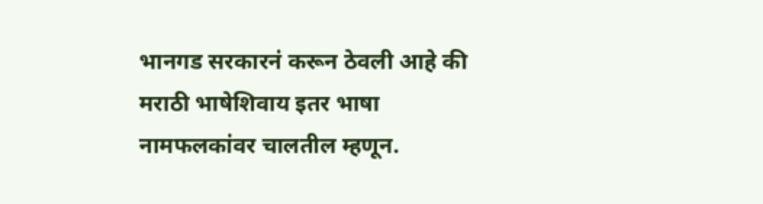भानगड सरकारनं करून ठेवली आहे की मराठी भाषेशिवाय इतर भाषा नामफलकांवर चालतील म्हणून.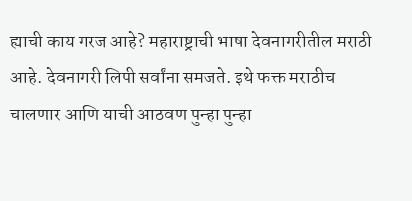ह्याची काय गरज आहे? महाराष्ट्राची भाषा देवनागरीतील मराठी आहे. देवनागरी लिपी सर्वांना समजते. इथे फक्त मराठीच चालणार आणि याची आठवण पुन्हा पुन्हा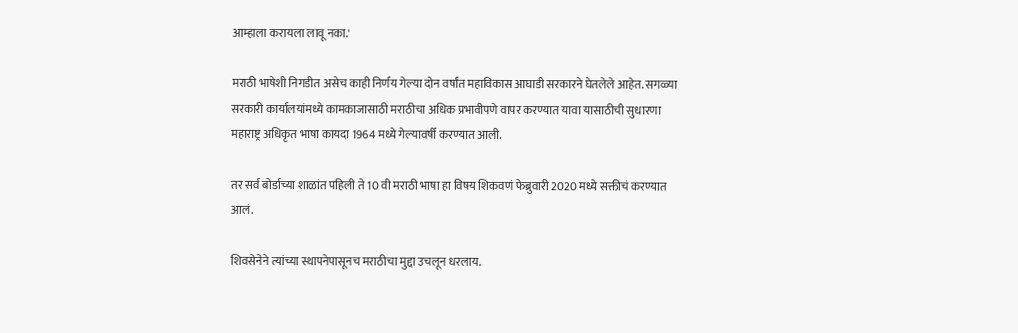आम्हाला करायला लावू नका.'

मराठी भाषेशी निगडीत असेच काही निर्णय गेल्या दोन वर्षांत महाविकास आघाडी सरकारने घेतलेले आहेत. सगळ्या सरकारी कार्यालयांमध्ये कामकाजासाठी मराठीचा अधिक प्रभावीपणे वापर करण्यात यावा यासाठीची सुधारणा महाराष्ट्र अधिकृत भाषा कायदा 1964 मध्ये गेल्यावर्षी करण्यात आली.

तर सर्व बोर्डाच्या शाळांत पहिली ते 10 वी मराठी भाषा हा विषय शिकवणं फेब्रुवारी 2020 मध्ये सक्तीचं करण्यात आलं.

शिवसेनेने त्यांच्या स्थापनेपासूनच मराठीचा मुद्दा उचलून धरलाय.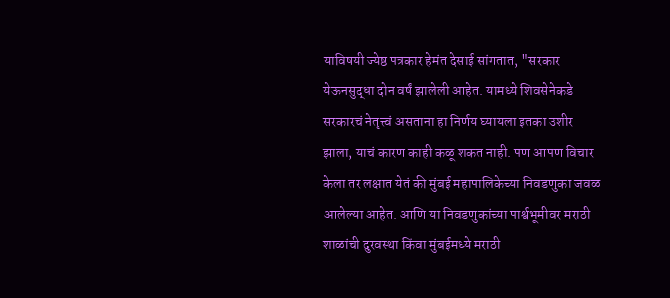याविषयी ज्येष्ठ पत्रकार हेमंत देसाई सांगतात, "सरकार येऊनसुद्धा दोन वर्षं झालेली आहेत. यामध्ये शिवसेनेकडे सरकारचं नेतृत्त्वं असताना हा निर्णय घ्यायला इतका उशीर झाला, याचं कारण काही कळू शकत नाही. पण आपण विचार केला तर लक्षात येतं की मुंबई महापालिकेच्या निवडणुका जवळ आलेल्या आहेत. आणि या निवडणुकांच्या पार्श्वभूमीवर मराठी शाळांची दुरवस्था किंवा मुंबईमध्ये मराठी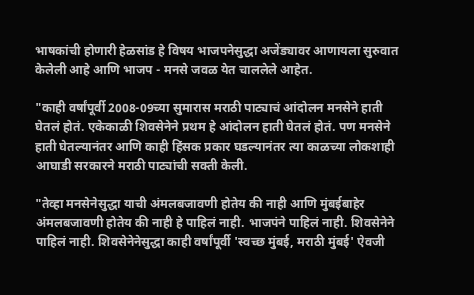भाषकांची होणारी हेळसांड हे विषय भाजपनेसुद्धा अजेंड्यावर आणायला सुरुवात केलेली आहे आणि भाजप - मनसे जवळ येत चाललेले आहेत.

"काही वर्षांपूर्वी 2008-09च्या सुमारास मराठी पाट्याचं आंदोलन मनसेने हाती घेतलं होतं. एकेकाळी शिवसेनेने प्रथम हे आंदोलन हाती घेतलं होतं. पण मनसेने हाती घेतल्यानंतर आणि काही हिंसक प्रकार घडल्यानंतर त्या काळच्या लोकशाही आघाडी सरकारने मराठी पाट्यांची सक्ती केली.

"तेव्हा मनसेनेसुद्धा याची अंमलबजावणी होतेय की नाही आणि मुंबईबाहेर अंमलबजावणी होतेय की नाही हे पाहिलं नाही. भाजपंने पाहिलं नाही. शिवसेनेने पाहिलं नाही. शिवसेनेनेसुद्धा काही वर्षांपूर्वी 'स्वच्छ मुंबई, मराठी मुंबई' ऐवजी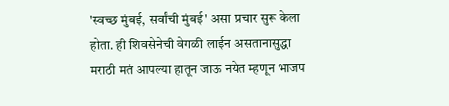'स्वच्छ मुंबई, सर्वांची मुंबई' असा प्रचार सुरू केला होता. ही शिवसेनेची वेगळी लाईन असतानासुद्धा मराठी मतं आपल्या हातून जाऊ नयेत म्हणून भाजप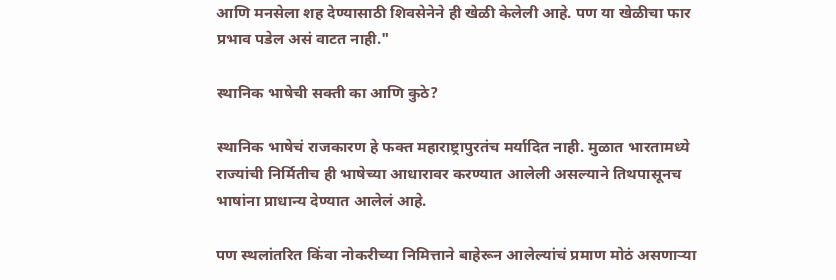आणि मनसेला शह देण्यासाठी शिवसेनेने ही खेळी केलेली आहे. पण या खेळीचा फार प्रभाव पडेल असं वाटत नाही."

स्थानिक भाषेची सक्ती का आणि कुठे?

स्थानिक भाषेचं राजकारण हे फक्त महाराष्ट्रापुरतंच मर्यादित नाही. मुळात भारतामध्ये राज्यांची निर्मितीच ही भाषेच्या आधारावर करण्यात आलेली असल्याने तिथपासूनच भाषांना प्राधान्य देण्यात आलेलं आहे.

पण स्थलांतरित किंवा नोकरीच्या निमित्ताने बाहेरून आलेल्यांचं प्रमाण मोठं असणाऱ्या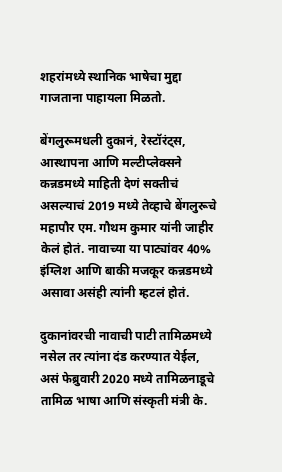शहरांमध्ये स्थानिक भाषेचा मुद्दा गाजताना पाहायला मिळतो.

बेंगलुरूमधली दुकानं, रेस्टॉरंट्स, आस्थापना आणि मल्टीप्लेक्सने कन्नडमध्ये माहिती देणं सक्तीचं असल्याचं 2019 मध्ये तेव्हाचे बेंगलुरूचे महापौर एम. गौथम कुमार यांनी जाहीर केलं होतं. नावाच्या या पाट्यांवर 40% इंग्लिश आणि बाकी मजकूर कन्नडमध्ये असावा असंही त्यांनी म्हटलं होतं.

दुकानांवरची नावाची पाटी तामिळमध्ये नसेल तर त्यांना दंड करण्यात येईल, असं फेब्रुवारी 2020 मध्ये तामिळनाडूचे तामिळ भाषा आणि संस्कृती मंत्री के.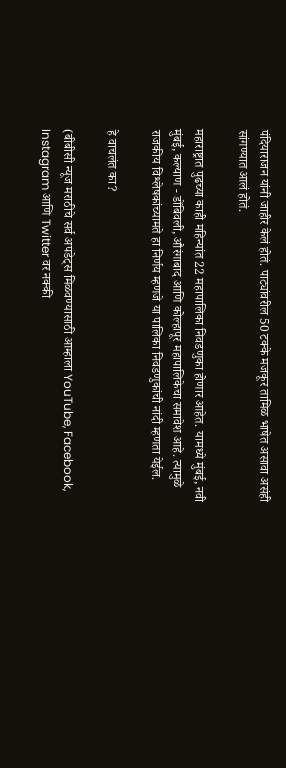पंदियाराजन यांनी जाहीर केलं होतं. पाट्यांवरील 50 टक्के मजकूर तामिळ भाषेत असावा असंही सांगण्यात आलं होतं.

महाराष्ट्रात पुढच्या काही महिन्यांत 22 महापालिका निवडणुका होणार आहेत. यामध्ये मुंबई, नवी मुंबई, कल्याण - डोंबिवली, औरंगाबाद आणि कोल्हापूर महापालिकेचा समावेश आहे. त्यामुळे राजकीय विश्लेषकांच्यामते हा निर्णय म्हणजे या पालिका निवडणुकांची नांदी म्हणता येईल.

हे वाचलंत का?

(बीबीसी न्यूज मराठीचे सर्व अपडेट्स मिळवण्यासाठी आम्हाला YouTube, Facebook, Instagram आणि Twitter वर नक्की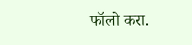फॉलो करा.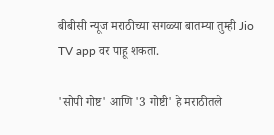बीबीसी न्यूज मराठीच्या सगळ्या बातम्या तुम्ही Jio TV app वर पाहू शकता.

'सोपी गोष्ट' आणि '3 गोष्टी' हे मराठीतले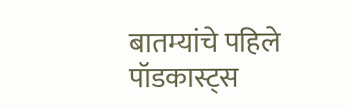बातम्यांचे पहिले पॉडकास्ट्स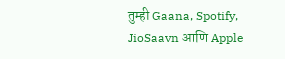तुम्ही Gaana, Spotify, JioSaavn आणि Apple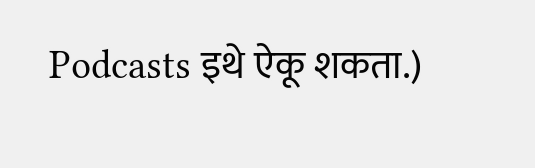Podcasts इथे ऐकू शकता.)